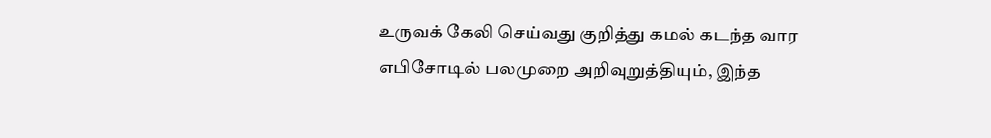உருவக் கேலி செய்வது குறித்து கமல் கடந்த வார எபிசோடில் பலமுறை அறிவுறுத்தியும், இந்த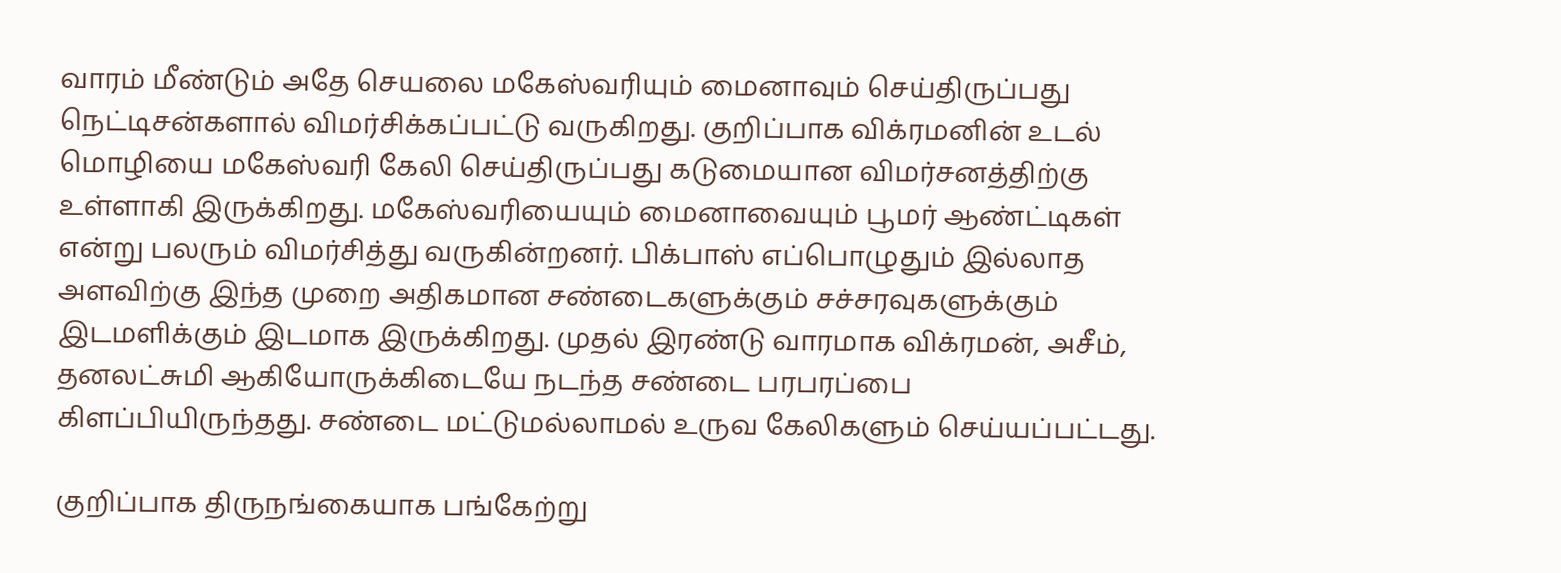வாரம் மீண்டும் அதே செயலை மகேஸ்வரியும் மைனாவும் செய்திருப்பது நெட்டிசன்களால் விமர்சிக்கப்பட்டு வருகிறது. குறிப்பாக விக்ரமனின் உடல் மொழியை மகேஸ்வரி கேலி செய்திருப்பது கடுமையான விமர்சனத்திற்கு உள்ளாகி இருக்கிறது. மகேஸ்வரியையும் மைனாவையும் பூமர் ஆண்ட்டிகள் என்று பலரும் விமர்சித்து வருகின்றனர். பிக்பாஸ் எப்பொழுதும் இல்லாத அளவிற்கு இந்த முறை அதிகமான சண்டைகளுக்கும் சச்சரவுகளுக்கும் இடமளிக்கும் இடமாக இருக்கிறது. முதல் இரண்டு வாரமாக விக்ரமன், அசீம், தனலட்சுமி ஆகியோருக்கிடையே நடந்த சண்டை பரபரப்பை கிளப்பியிருந்தது. சண்டை மட்டுமல்லாமல் உருவ கேலிகளும் செய்யப்பட்டது.

குறிப்பாக திருநங்கையாக பங்கேற்று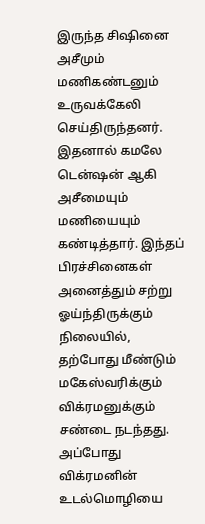இருந்த சிஷினை அசீமும் மணிகண்டனும் உருவக்கேலி செய்திருந்தனர். இதனால் கமலே டென்ஷன் ஆகி அசீமையும் மணியையும் கண்டித்தார். இந்தப் பிரச்சினைகள் அனைத்தும் சற்று ஓய்ந்திருக்கும் நிலையில், தற்போது மீண்டும் மகேஸ்வரிக்கும் விக்ரமனுக்கும் சண்டை நடந்தது. அப்போது விக்ரமனின் உடல்மொழியை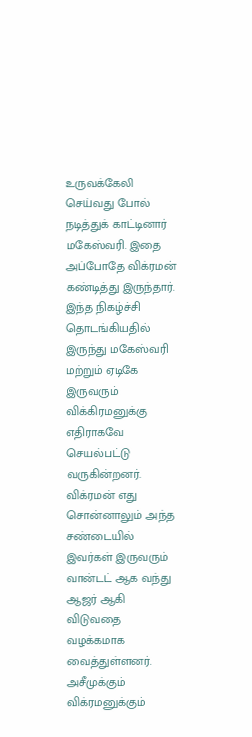உருவக்கேலி செய்வது போல் நடித்துக் காட்டினார் மகேஸ்வரி. இதை அப்போதே விக்ரமன் கண்டித்து இருந்தார். இந்த நிகழ்ச்சி தொடங்கியதில் இருந்து மகேஸ்வரி மற்றும் ஏடிகே இருவரும் விக்கிரமனுக்கு எதிராகவே செயல்பட்டு வருகின்றனர். விக்ரமன் எது சொன்னாலும் அந்த சண்டையில் இவர்கள் இருவரும் வான்டட் ஆக வந்து ஆஜர் ஆகி விடுவதை வழக்கமாக வைத்துள்ளனர்.
அசீமுக்கும் விக்ரமனுக்கும்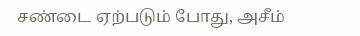சண்டை ஏற்படும் போது, அசீம்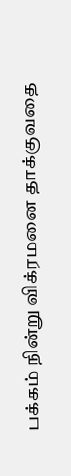பக்கம் நின்று விக்ரமனை தாக்குவதை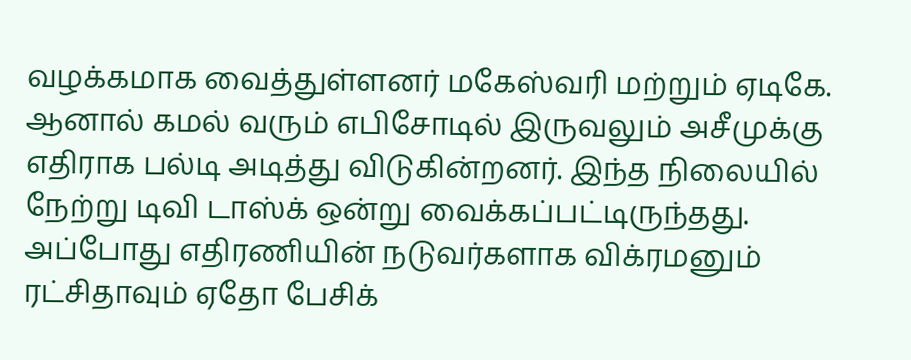வழக்கமாக வைத்துள்ளனர் மகேஸ்வரி மற்றும் ஏடிகே. ஆனால் கமல் வரும் எபிசோடில் இருவலும் அசீமுக்கு எதிராக பல்டி அடித்து விடுகின்றனர். இந்த நிலையில் நேற்று டிவி டாஸ்க் ஒன்று வைக்கப்பட்டிருந்தது. அப்போது எதிரணியின் நடுவர்களாக விக்ரமனும் ரட்சிதாவும் ஏதோ பேசிக்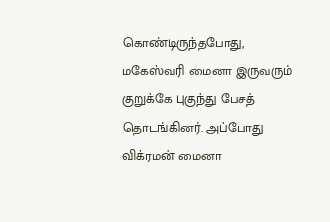கொண்டிருந்தபோது, மகேஸ்வரி மைனா இருவரும் குறுக்கே புகுந்து பேசத் தொடங்கினர். அப்போது விக்ரமன் மைனா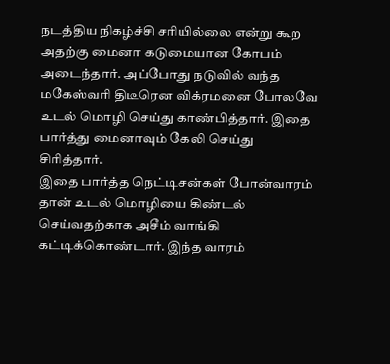நடத்திய நிகழ்ச்சி சரியில்லை என்று கூற அதற்கு மைனா கடுமையான கோபம் அடைந்தார். அப்போது நடுவில் வந்த மகேஸ்வரி திடீரென விக்ரமனை போலவே உடல் மொழி செய்து காண்பித்தார். இதை பார்த்து மைனாவும் கேலி செய்து சிரித்தார்.
இதை பார்த்த நெட்டிசன்கள் போன்வாரம் தான் உடல் மொழியை கிண்டல் செய்வதற்காக அசீம் வாங்கி கட்டிக்கொண்டார். இந்த வாரம்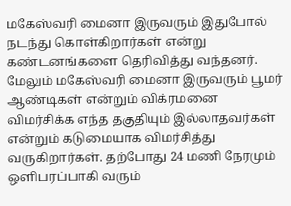மகேஸ்வரி மைனா இருவரும் இதுபோல் நடந்து கொள்கிறார்கள் என்று கண்டனங்களை தெரிவித்து வந்தனர். மேலும் மகேஸ்வரி மைனா இருவரும் பூமர் ஆண்டிகள் என்றும் விக்ரமனை விமர்சிக்க எந்த தகுதியும் இல்லாதவர்கள் என்றும் கடுமையாக விமர்சித்து வருகிறார்கள். தற்போது 24 மணி நேரமும் ஒளிபரப்பாகி வரும்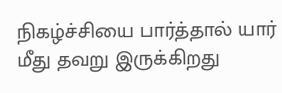நிகழ்ச்சியை பார்த்தால் யார் மீது தவறு இருக்கிறது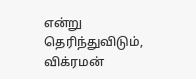என்று தெரிந்துவிடும், விக்ரமன்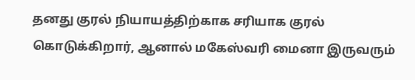தனது குரல் நியாயத்திற்காக சரியாக குரல் கொடுக்கிறார், ஆனால் மகேஸ்வரி மைனா இருவரும்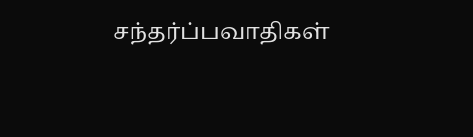சந்தர்ப்பவாதிகள்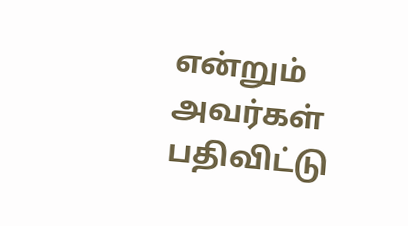என்றும் அவர்கள் பதிவிட்டு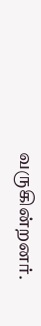வருகின்றனர்.